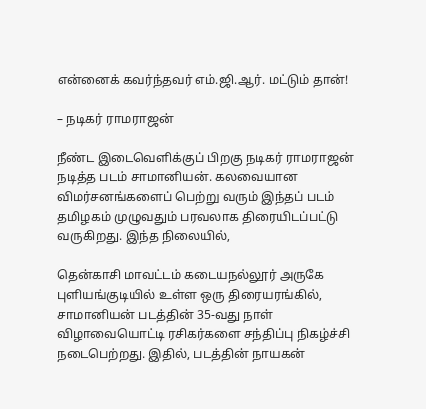என்னைக் கவர்ந்தவர் எம்.ஜி.ஆர். மட்டும் தான்!

– நடிகர் ராமராஜன்

நீண்ட இடைவெளிக்குப் பிறகு நடிகர் ராமராஜன் நடித்த படம் சாமானியன். கலவையான விமர்சனங்களைப் பெற்று வரும் இந்தப் படம் தமிழகம் முழுவதும் பரவலாக திரையிடப்பட்டு வருகிறது. இந்த நிலையில்,

தென்காசி மாவட்டம் கடையநல்லூர் அருகே புளியங்குடியில் உள்ள ஒரு திரையரங்கில், சாமானியன் படத்தின் 35-வது நாள் விழாவையொட்டி ரசிகர்களை சந்திப்பு நிகழ்ச்சி நடைபெற்றது. இதில், படத்தின் நாயகன்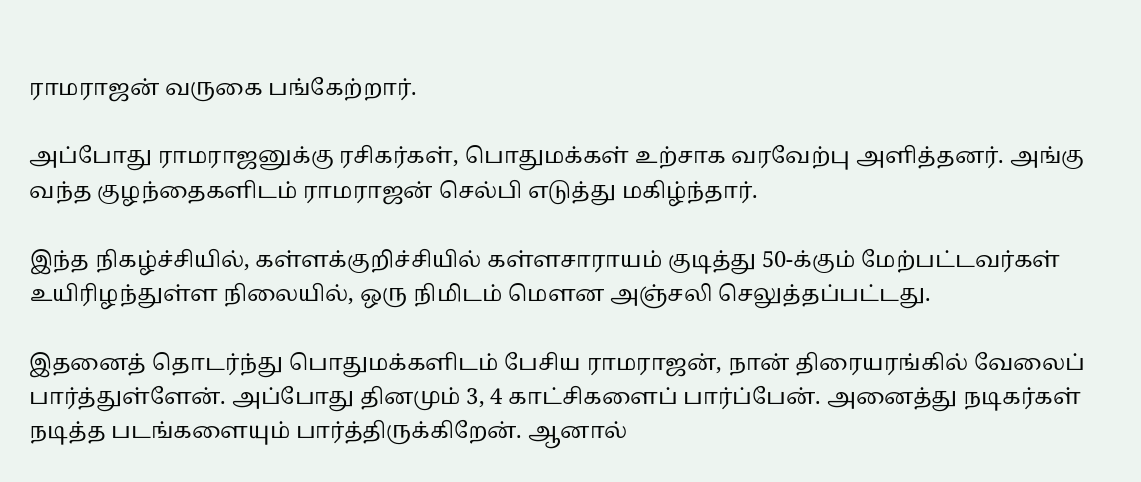ராமராஜன் வருகை பங்கேற்றார்.

அப்போது ராமராஜனுக்கு ரசிகர்கள், பொதுமக்கள் உற்சாக வரவேற்பு அளித்தனர். அங்கு வந்த குழந்தைகளிடம் ராமராஜன் செல்பி எடுத்து மகிழ்ந்தார்.

இந்த நிகழ்ச்சியில், கள்ளக்குறிச்சியில் கள்ளசாராயம் குடித்து 50-க்கும் மேற்பட்டவர்கள் உயிரிழந்துள்ள நிலையில், ஒரு நிமிடம் மௌன அஞ்சலி செலுத்தப்பட்டது.

இதனைத் தொடர்ந்து பொதுமக்களிடம் பேசிய ராமராஜன், நான் திரையரங்கில் வேலைப் பார்த்துள்ளேன். அப்போது தினமும் 3, 4 காட்சிகளைப் பார்ப்பேன். அனைத்து நடிகர்கள் நடித்த படங்களையும் பார்த்திருக்கிறேன். ஆனால்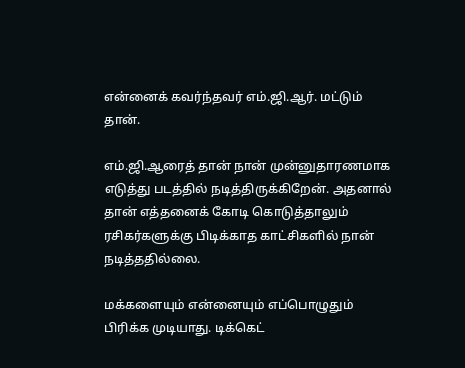என்னைக் கவர்ந்தவர் எம்.ஜி.ஆர். மட்டும் தான்.

எம்.ஜி.ஆரைத் தான் நான் முன்னுதாரணமாக எடுத்து படத்தில் நடித்திருக்கிறேன். அதனால் தான் எத்தனைக் கோடி கொடுத்தாலும் ரசிகர்களுக்கு பிடிக்காத காட்சிகளில் நான் நடித்ததில்லை.

மக்களையும் என்னையும் எப்பொழுதும் பிரிக்க முடியாது. டிக்கெட்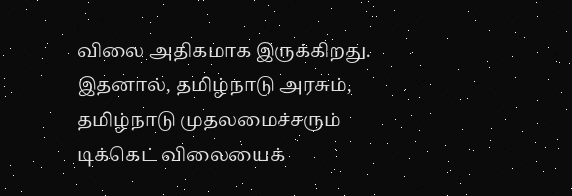விலை அதிகமாக இருக்கிறது. இதனால், தமிழ்நாடு அரசும், தமிழ்நாடு முதலமைச்சரும் டிக்கெட் விலையைக்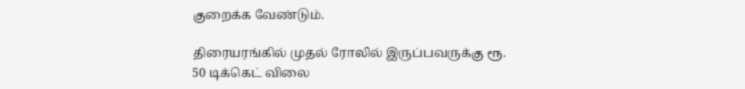குறைக்க வேண்டும்.

திரையரங்கில் முதல் ரோலில் இருப்பவருக்கு ரூ. 50 டிக்கெட் விலை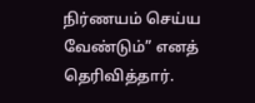நிர்ணயம் செய்ய வேண்டும்” எனத் தெரிவித்தார்.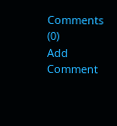Comments (0)
Add Comment